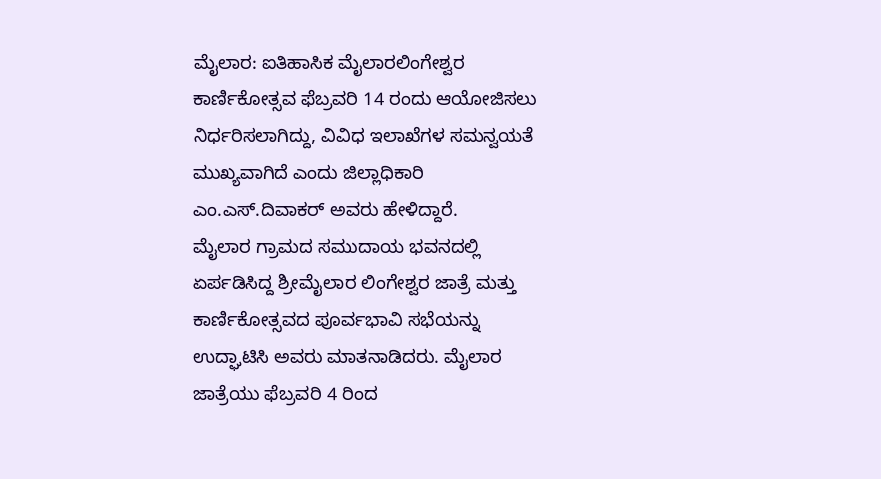ಮೈಲಾರ: ಐತಿಹಾಸಿಕ ಮೈಲಾರಲಿಂಗೇಶ್ವರ ಕಾರ್ಣಿಕೋತ್ಸವ ಫೆಬ್ರವರಿ 14 ರಂದು ಆಯೋಜಿಸಲು ನಿರ್ಧರಿಸಲಾಗಿದ್ದು, ವಿವಿಧ ಇಲಾಖೆಗಳ ಸಮನ್ವಯತೆ ಮುಖ್ಯವಾಗಿದೆ ಎಂದು ಜಿಲ್ಲಾಧಿಕಾರಿ ಎಂ.ಎಸ್.ದಿವಾಕರ್ ಅವರು ಹೇಳಿದ್ದಾರೆ.
ಮೈಲಾರ ಗ್ರಾಮದ ಸಮುದಾಯ ಭವನದಲ್ಲಿ ಏರ್ಪಡಿಸಿದ್ದ ಶ್ರೀಮೈಲಾರ ಲಿಂಗೇಶ್ವರ ಜಾತ್ರೆ ಮತ್ತು ಕಾರ್ಣಿಕೋತ್ಸವದ ಪೂರ್ವಭಾವಿ ಸಭೆಯನ್ನು ಉದ್ಘಾಟಿಸಿ ಅವರು ಮಾತನಾಡಿದರು. ಮೈಲಾರ ಜಾತ್ರೆಯು ಫೆಬ್ರವರಿ 4 ರಿಂದ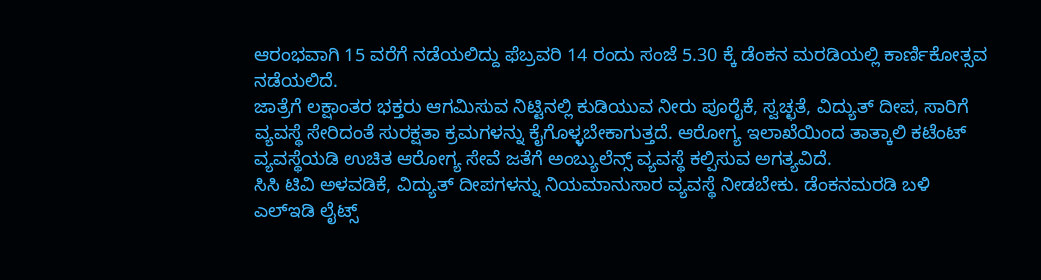ಆರಂಭವಾಗಿ 15 ವರೆಗೆ ನಡೆಯಲಿದ್ದು ಫೆಬ್ರವರಿ 14 ರಂದು ಸಂಜೆ 5.30 ಕ್ಕೆ ಡೆಂಕನ ಮರಡಿಯಲ್ಲಿ ಕಾರ್ಣಿಕೋತ್ಸವ ನಡೆಯಲಿದೆ.
ಜಾತ್ರೆಗೆ ಲಕ್ಷಾಂತರ ಭಕ್ತರು ಆಗಮಿಸುವ ನಿಟ್ಟಿನಲ್ಲಿ ಕುಡಿಯುವ ನೀರು ಪೂರೈಕೆ, ಸ್ವಚ್ಛತೆ, ವಿದ್ಯುತ್ ದೀಪ, ಸಾರಿಗೆ ವ್ಯವಸ್ಥೆ ಸೇರಿದಂತೆ ಸುರಕ್ಷತಾ ಕ್ರಮಗಳನ್ನು ಕೈಗೊಳ್ಳಬೇಕಾಗುತ್ತದೆ. ಆರೋಗ್ಯ ಇಲಾಖೆಯಿಂದ ತಾತ್ಕಾಲಿ ಕಟೆಂಟ್ ವ್ಯವಸ್ಥೆಯಡಿ ಉಚಿತ ಆರೋಗ್ಯ ಸೇವೆ ಜತೆಗೆ ಅಂಬ್ಯುಲೆನ್ಸ್ ವ್ಯವಸ್ಥೆ ಕಲ್ಪಿಸುವ ಅಗತ್ಯವಿದೆ.
ಸಿಸಿ ಟಿವಿ ಅಳವಡಿಕೆ, ವಿದ್ಯುತ್ ದೀಪಗಳನ್ನು ನಿಯಮಾನುಸಾರ ವ್ಯವಸ್ಥೆ ನೀಡಬೇಕು. ಡೆಂಕನಮರಡಿ ಬಳಿ ಎಲ್ಇಡಿ ಲೈಟ್ಸ್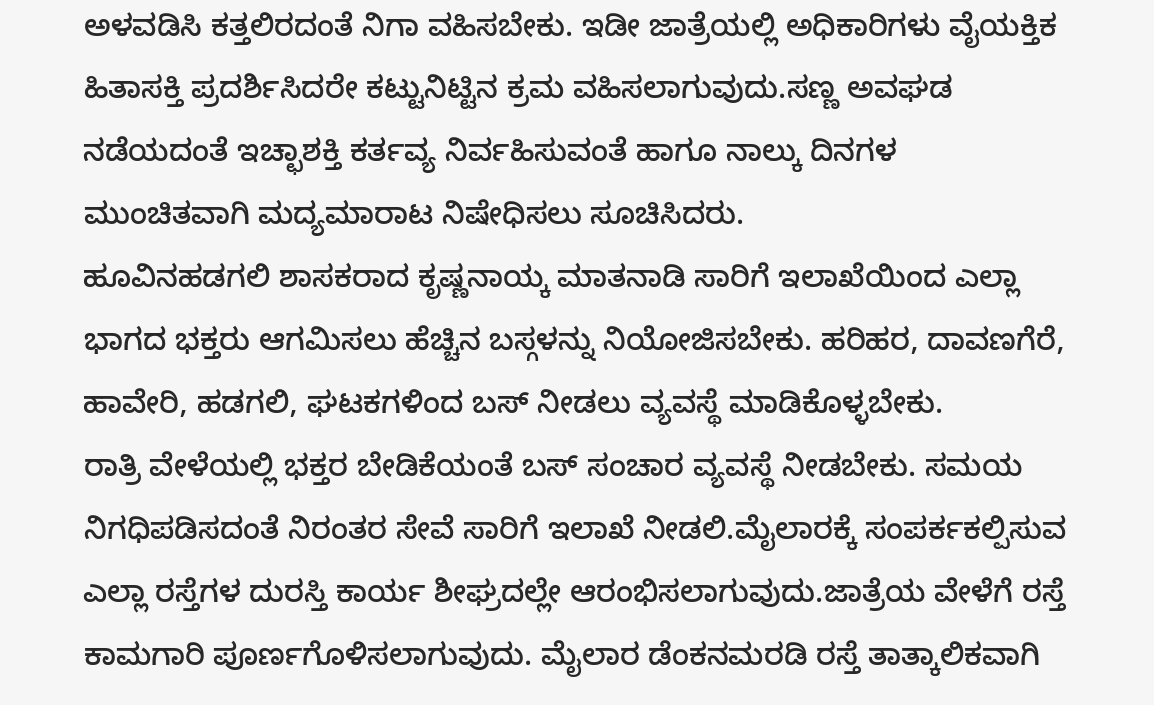ಅಳವಡಿಸಿ ಕತ್ತಲಿರದಂತೆ ನಿಗಾ ವಹಿಸಬೇಕು. ಇಡೀ ಜಾತ್ರೆಯಲ್ಲಿ ಅಧಿಕಾರಿಗಳು ವೈಯಕ್ತಿಕ ಹಿತಾಸಕ್ತಿ ಪ್ರದರ್ಶಿಸಿದರೇ ಕಟ್ಟುನಿಟ್ಟಿನ ಕ್ರಮ ವಹಿಸಲಾಗುವುದು.ಸಣ್ಣ ಅವಘಡ ನಡೆಯದಂತೆ ಇಚ್ಛಾಶಕ್ತಿ ಕರ್ತವ್ಯ ನಿರ್ವಹಿಸುವಂತೆ ಹಾಗೂ ನಾಲ್ಕು ದಿನಗಳ ಮುಂಚಿತವಾಗಿ ಮದ್ಯಮಾರಾಟ ನಿಷೇಧಿಸಲು ಸೂಚಿಸಿದರು.
ಹೂವಿನಹಡಗಲಿ ಶಾಸಕರಾದ ಕೃಷ್ಣನಾಯ್ಕ ಮಾತನಾಡಿ ಸಾರಿಗೆ ಇಲಾಖೆಯಿಂದ ಎಲ್ಲಾ ಭಾಗದ ಭಕ್ತರು ಆಗಮಿಸಲು ಹೆಚ್ಚಿನ ಬಸ್ಗಳನ್ನು ನಿಯೋಜಿಸಬೇಕು. ಹರಿಹರ, ದಾವಣಗೆರೆ, ಹಾವೇರಿ, ಹಡಗಲಿ, ಘಟಕಗಳಿಂದ ಬಸ್ ನೀಡಲು ವ್ಯವಸ್ಥೆ ಮಾಡಿಕೊಳ್ಳಬೇಕು.
ರಾತ್ರಿ ವೇಳೆಯಲ್ಲಿ ಭಕ್ತರ ಬೇಡಿಕೆಯಂತೆ ಬಸ್ ಸಂಚಾರ ವ್ಯವಸ್ಥೆ ನೀಡಬೇಕು. ಸಮಯ ನಿಗಧಿಪಡಿಸದಂತೆ ನಿರಂತರ ಸೇವೆ ಸಾರಿಗೆ ಇಲಾಖೆ ನೀಡಲಿ.ಮೈಲಾರಕ್ಕೆ ಸಂಪರ್ಕಕಲ್ಪಿಸುವ ಎಲ್ಲಾ ರಸ್ತೆಗಳ ದುರಸ್ತಿ ಕಾರ್ಯ ಶೀಘ್ರದಲ್ಲೇ ಆರಂಭಿಸಲಾಗುವುದು.ಜಾತ್ರೆಯ ವೇಳೆಗೆ ರಸ್ತೆ ಕಾಮಗಾರಿ ಪೂರ್ಣಗೊಳಿಸಲಾಗುವುದು. ಮೈಲಾರ ಡೆಂಕನಮರಡಿ ರಸ್ತೆ ತಾತ್ಕಾಲಿಕವಾಗಿ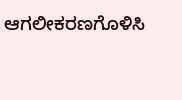ಆಗಲೀಕರಣಗೊಳಿಸಿ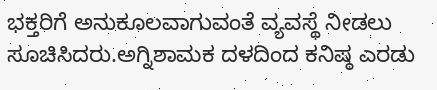ಭಕ್ತರಿಗೆ ಅನುಕೂಲವಾಗುವಂತೆ ವ್ಯವಸ್ಥೆ ನೀಡಲು ಸೂಚಿಸಿದರು.ಅಗ್ನಿಶಾಮಕ ದಳದಿಂದ ಕನಿಷ್ಠ ಎರಡು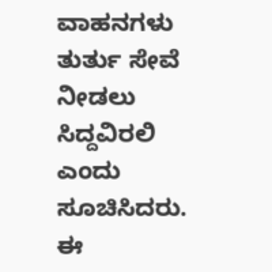ವಾಹನಗಳು ತುರ್ತು ಸೇವೆ ನೀಡಲು ಸಿದ್ದವಿರಲಿ ಎಂದು ಸೂಚಿಸಿದರು.
ಈ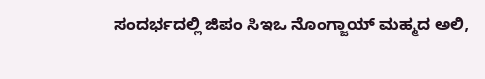ಸಂದರ್ಭದಲ್ಲಿ ಜಿಪಂ ಸಿಇಒ ನೊಂಗ್ಜಾಯ್ ಮಹ್ಮದ ಅಲಿ,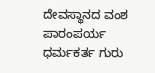ದೇವಸ್ಥಾನದ ವಂಶ ಪಾರಂಪರ್ಯ ಧರ್ಮಕರ್ತ ಗುರು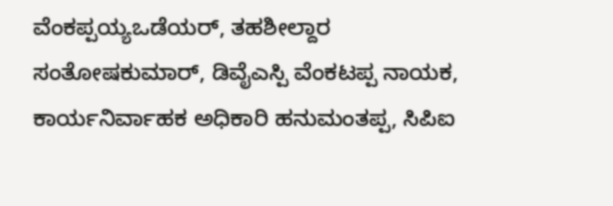ವೆಂಕಪ್ಪಯ್ಯಒಡೆಯರ್, ತಹಶೀಲ್ದಾರ ಸಂತೋಷಕುಮಾರ್, ಡಿವೈಎಸ್ಪಿ ವೆಂಕಟಪ್ಪ ನಾಯಕ, ಕಾರ್ಯನಿರ್ವಾಹಕ ಅಧಿಕಾರಿ ಹನುಮಂತಪ್ಪ, ಸಿಪಿಐ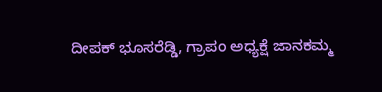ದೀಪಕ್ ಭೂಸರೆಡ್ಡಿ, ಗ್ರಾಪಂ ಅಧ್ಯಕ್ಷೆ ಜಾನಕಮ್ಮ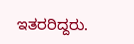ಇತರರಿದ್ದರು.